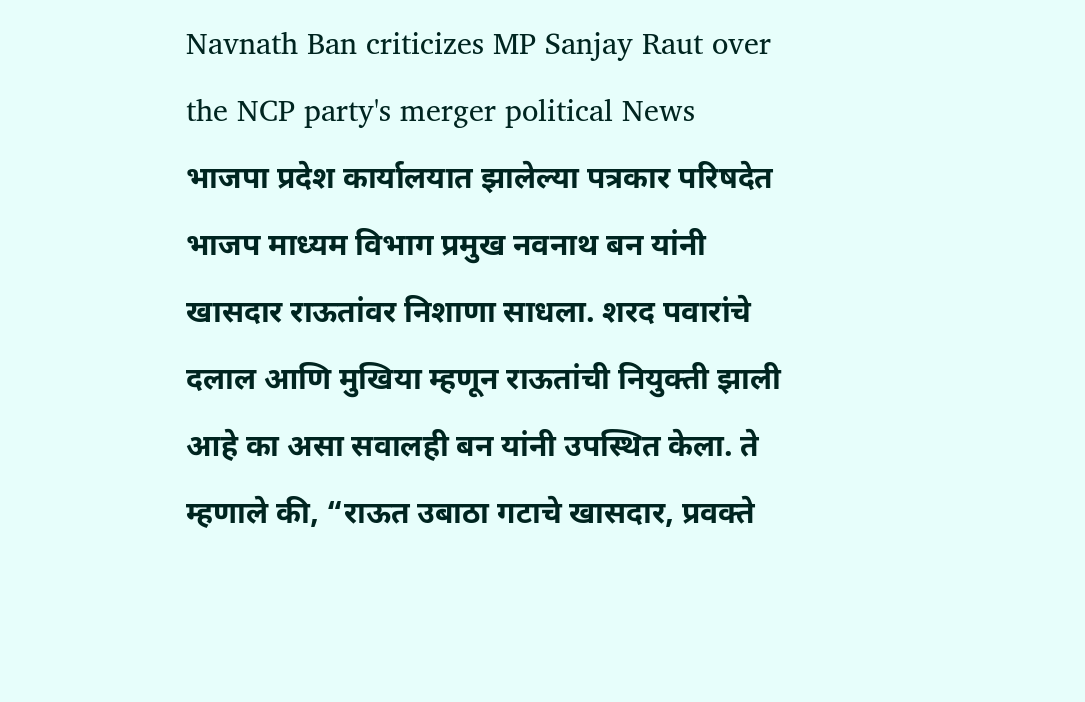Navnath Ban criticizes MP Sanjay Raut over the NCP party's merger political News
भाजपा प्रदेश कार्यालयात झालेल्या पत्रकार परिषदेत भाजप माध्यम विभाग प्रमुख नवनाथ बन यांनी खासदार राऊतांवर निशाणा साधला. शरद पवारांचे दलाल आणि मुखिया म्हणून राऊतांची नियुक्ती झाली आहे का असा सवालही बन यांनी उपस्थित केला. ते म्हणाले की, “राऊत उबाठा गटाचे खासदार, प्रवक्ते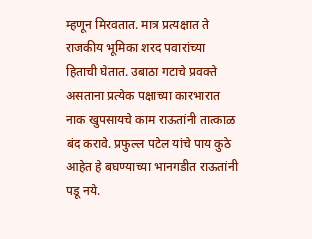म्हणून मिरवतात. मात्र प्रत्यक्षात ते राजकीय भूमिका शरद पवारांच्या हिताची घेतात. उबाठा गटाचे प्रवक्ते असताना प्रत्येक पक्षाच्या कारभारात नाक खुपसायचे काम राऊतांनी तात्काळ बंद करावे. प्रफुल्ल पटेल यांचे पाय कुठे आहेत हे बघण्याच्या भानगडीत राऊतांनी पडू नये.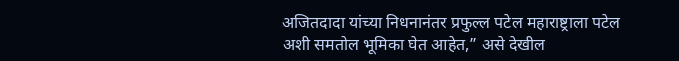अजितदादा यांच्या निधनानंतर प्रफुल्ल पटेल महाराष्ट्राला पटेल अशी समतोल भूमिका घेत आहेत,” असे देखील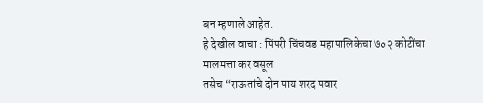बन म्हणाले आहेत.
हे देखील वाचा : पिंपरी चिंचवड महापालिकेचा ७०२ कोटींचा मालमत्ता कर वसूल
तसेच “राऊतांचे दोन पाय शरद पवार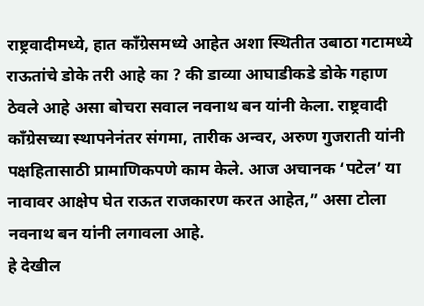राष्ट्रवादीमध्ये, हात काँग्रेसमध्ये आहेत अशा स्थितीत उबाठा गटामध्ये राऊतांचे डोके तरी आहे का ? की डाव्या आघाडीकडे डोके गहाण ठेवले आहे असा बोचरा सवाल नवनाथ बन यांनी केला. राष्ट्रवादी काँग्रेसच्या स्थापनेनंतर संगमा, तारीक अन्वर, अरुण गुजराती यांनी पक्षहितासाठी प्रामाणिकपणे काम केले. आज अचानक ‘पटेल’ या नावावर आक्षेप घेत राऊत राजकारण करत आहेत,” असा टोला नवनाथ बन यांनी लगावला आहे.
हे देखील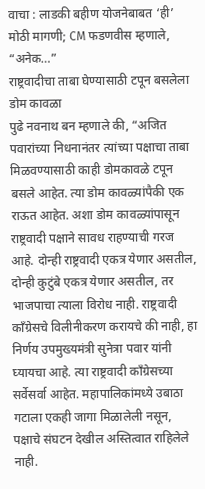वाचा : लाडकी बहीण योजनेबाबत ‘ही’ मोठी मागणी; CM फडणवीस म्हणाले, “अनेक…”
राष्ट्रवादीचा ताबा घेण्यासाठी टपून बसलेला डोम कावळा
पुढे नवनाथ बन म्हणाले की, “अजित पवारांच्या निधनानंतर त्यांच्या पक्षाचा ताबा मिळवण्यासाठी काही डोमकावळे टपून बसले आहेत. त्या डोम कावळ्यांपैकी एक राऊत आहेत. अशा डोम कावळ्यांपासून राष्ट्रवादी पक्षाने सावध राहण्याची गरज आहे. दोन्ही राष्ट्रवादी एकत्र येणार असतील, दोन्ही कुटुंबे एकत्र येणार असतील, तर भाजपाचा त्याला विरोध नाही. राष्ट्रवादी काँग्रेसचे विलीनीकरण करायचे की नाही, हा निर्णय उपमुख्यमंत्री सुनेत्रा पवार यांनी घ्यायचा आहे. त्या राष्ट्रवादी काँग्रेसच्या सर्वेसर्वा आहेत. महापालिकांमध्ये उबाठा गटाला एकही जागा मिळालेली नसून, पक्षाचे संघटन देखील अस्तित्वात राहिलेले नाही.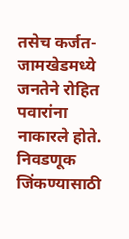तसेच कर्जत-जामखेडमध्ये जनतेने रोहित पवारांना नाकारले होते. निवडणूक जिंकण्यासाठी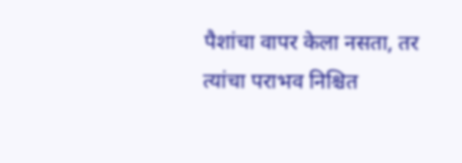पैशांचा वापर केला नसता, तर त्यांचा पराभव निश्चित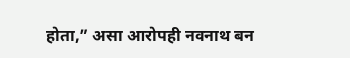होता,” असा आरोपही नवनाथ बन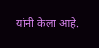यांनी केला आहे.